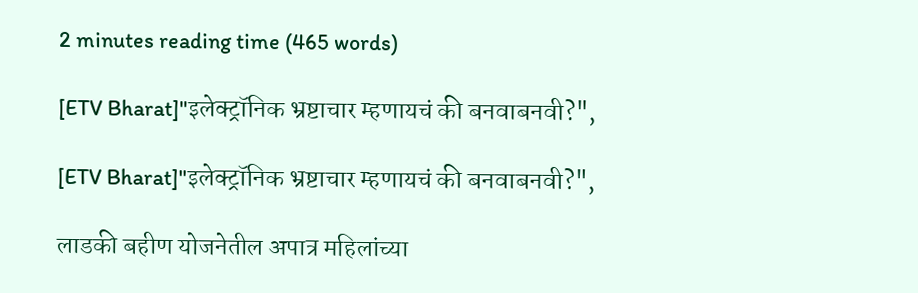2 minutes reading time (465 words)

[ETV Bharat]"इलेक्ट्रॉनिक भ्रष्टाचार म्हणायचं की बनवाबनवी?",

[ETV Bharat]"इलेक्ट्रॉनिक भ्रष्टाचार म्हणायचं की बनवाबनवी?",

लाडकी बहीण योजनेतील अपात्र महिलांच्या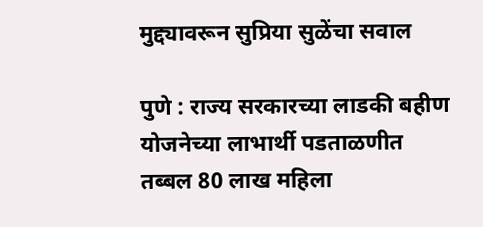मुद्द्यावरून सुप्रिया सुळेंचा सवाल

पुणे : राज्य सरकारच्या लाडकी बहीण योजनेच्या लाभार्थी पडताळणीत तब्बल 80 लाख महिला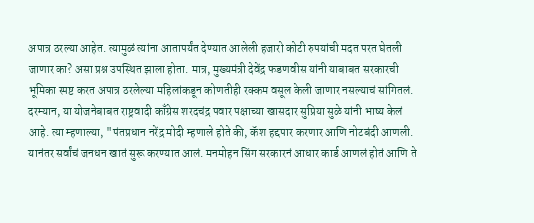अपात्र ठरल्या आहेत. त्यामुळं त्यांना आतापर्यंत देण्यात आलेली हजारो कोटी रुपयांची मदत परत घेतली जाणार का? असा प्रश्न उपस्थित झाला होता. मात्र, मुख्यमंत्री देवेंद्र फडणवीस यांनी याबाबत सरकारची भूमिका स्पष्ट करत अपात्र ठरलेल्या महिलांकडून कोणतीही रक्कम वसूल केली जाणार नसल्याचं सांगितलं. दरम्यान, या योजनेबाबत राष्ट्रवादी काँग्रेस शरदचंद्र पवार पक्षाच्या खासदार सुप्रिया सुळे यांनी भाष्य केलं आहे. त्या म्हणाल्या, "पंतप्रधान नरेंद्र मोदी म्हणाले होते की, कॅश हद्दपार करणार आणि नोटबंदी आणली. यानंतर सर्वांचं जनधन खातं सुरू करण्यात आलं. मनमोहन सिंग सरकारनं आधार कार्ड आणलं होतं आणि ते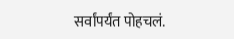सर्वांपर्यंत पोहचलं.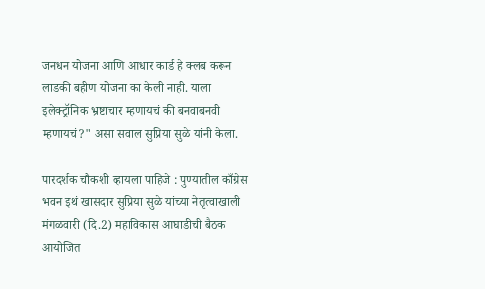जनधन योजना आणि आधार कार्ड हे क्लब करून लाडकी बहीण योजना का केली नाही. याला इलेक्ट्रॉनिक भ्रष्टाचार म्हणायचं की बनवाबनवी म्हणायचं?" असा सवाल सुप्रिया सुळे यांनी केला.

पारदर्शक चौकशी व्हायला पाहिजे : पुण्यातील काँग्रेस भवन इथं खासदार सुप्रिया सुळे यांच्या नेतृत्वाखाली मंगळवारी (दि.2) महाविकास आघाडीची बैठक आयोजित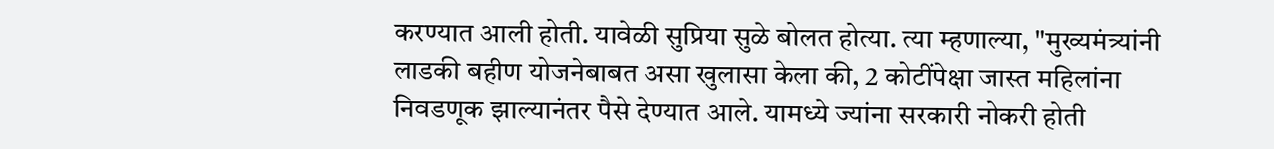करण्यात आली होती. यावेळी सुप्रिया सुळे बोलत होत्या. त्या म्हणाल्या, "मुख्यमंत्र्यांनी लाडकी बहीण योजनेबाबत असा खुलासा केला की, 2 कोटींपेक्षा जास्त महिलांना निवडणूक झाल्यानंतर पैसे देण्यात आले. यामध्ये ज्यांना सरकारी नोकरी होती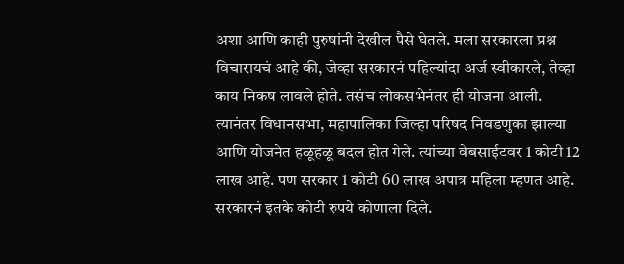अशा आणि काही पुरुषांनी देखील पैसे घेतले. मला सरकारला प्रश्न विचारायचं आहे की, जेव्हा सरकारनं पहिल्यांदा अर्ज स्वीकारले, तेव्हा काय निकष लावले होते. तसंच लोकसभेनंतर ही योजना आली. त्यानंतर विधानसभा, महापालिका जिल्हा परिषद निवडणुका झाल्या आणि योजनेत हळूहळू बदल होत गेले. त्यांच्या वेबसाईटवर 1 कोटी 12 लाख आहे. पण सरकार 1 कोटी 60 लाख अपात्र महिला म्हणत आहे. सरकारनं इतके कोटी रुपये कोणाला दिले.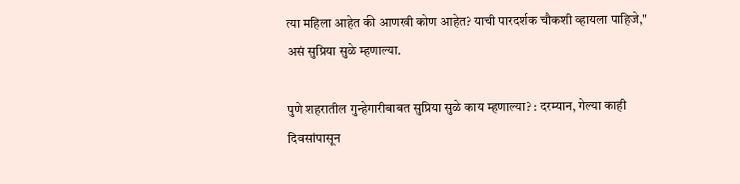त्या महिला आहेत की आणखी कोण आहेत? याची पारदर्शक चौकशी व्हायला पाहिजे," असं सुप्रिया सुळे म्हणाल्या.

पुणे शहरातील गुन्हेगारीबाबत सुप्रिया सुळे काय म्हणाल्या? : दरम्यान, गेल्या काही दिवसांपासून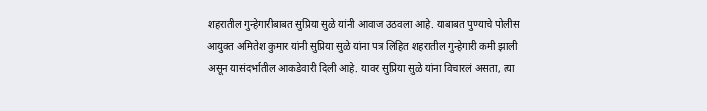शहरातील गुन्हेगारीबाबत सुप्रिया सुळे यांनी आवाज उठवला आहे. याबाबत पुण्याचे पोलीस आयुक्त अमितेश कुमार यांनी सुप्रिया सुळे यांना पत्र लिहित शहरातील गुन्हेगारी कमी झाली असून यासंदर्भातील आकडेवारी दिली आहे. यावर सुप्रिया सुळे यांना विचारलं असता, त्या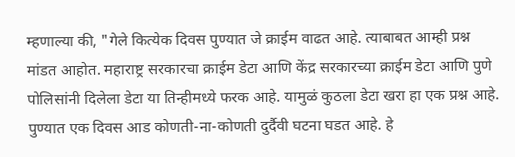म्हणाल्या की, "गेले कित्येक दिवस पुण्यात जे क्राईम वाढत आहे. त्याबाबत आम्ही प्रश्न मांडत आहोत. महाराष्ट्र सरकारचा क्राईम डेटा आणि केंद्र सरकारच्या क्राईम डेटा आणि पुणे पोलिसांनी दिलेला डेटा या तिन्हीमध्ये फरक आहे. यामुळं कुठला डेटा खरा हा एक प्रश्न आहे. पुण्यात एक दिवस आड कोणती-ना-कोणती दुर्दैवी घटना घडत आहे. हे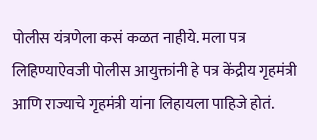पोलीस यंत्रणेला कसं कळत नाहीये. मला पत्र लिहिण्याऐवजी पोलीस आयुक्तांनी हे पत्र केंद्रीय गृहमंत्री आणि राज्याचे गृहमंत्री यांना लिहायला पाहिजे होतं.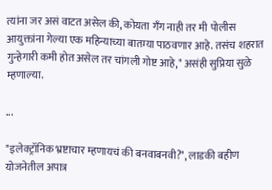त्यांना जर असं वाटत असेल की, कोयता गँग नाही तर मी पोलीस आयुक्तांना गेल्या एक महिन्याच्या बातम्या पाठवणार आहे. तसंच शहरात गुन्हेगारी कमी होत असेल तर चांगली गोष्ट आहे," असंही सुप्रिया सुळे म्हणाल्या.

...

"इलेक्ट्रॉनिक भ्रष्टाचार म्हणायचं की बनवाबनवी?", लाडकी बहीण योजनेतील अपात्र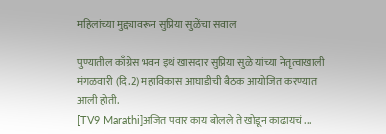महिलांच्या मुद्द्यावरून सुप्रिया सुळेंचा सवाल

पुण्यातील काँग्रेस भवन इथं खासदार सुप्रिया सुळे यांच्या नेतृत्वाखाली मंगळवारी (दि.2) महाविकास आघाडीची बैठक आयोजित करण्यात आली होती.
[TV9 Marathi]अजित पवार काय बोलले ते खोडून काढायचं ...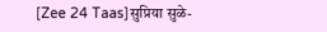[Zee 24 Taas]सुप्रिया सुळे-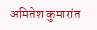अमितेश कुमारांत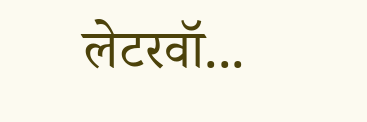लेटरवॉ...